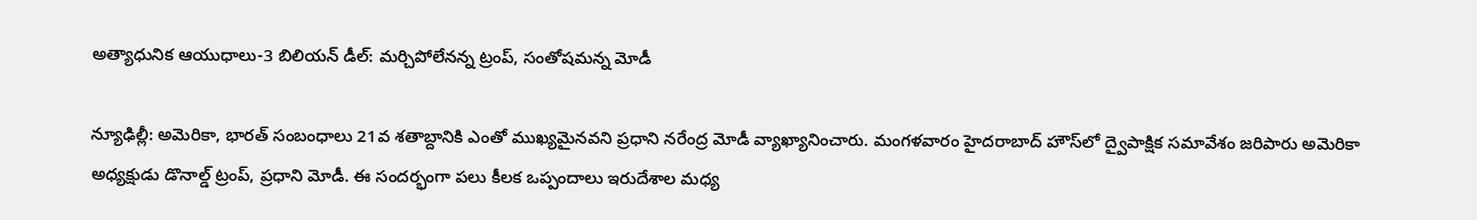అత్యాధునిక ఆయుధాలు-3 బిలియన్ డీల్: మర్చిపోలేనన్న ట్రంప్, సంతోషమన్న మోడీ

న్యూఢిల్లీ: అమెరికా, భారత్ సంబంధాలు 21వ శతాబ్దానికి ఎంతో ముఖ్యమైనవని ప్రధాని నరేంద్ర మోడీ వ్యాఖ్యానించారు. మంగళవారం హైదరాబాద్ హౌస్‌లో ద్వైపాక్షిక సమావేశం జరిపారు అమెరికా అధ్యక్షుడు డొనాల్డ్ ట్రంప్, ప్రధాని మోడీ. ఈ సందర్భంగా పలు కీలక ఒప్పందాలు ఇరుదేశాల మధ్య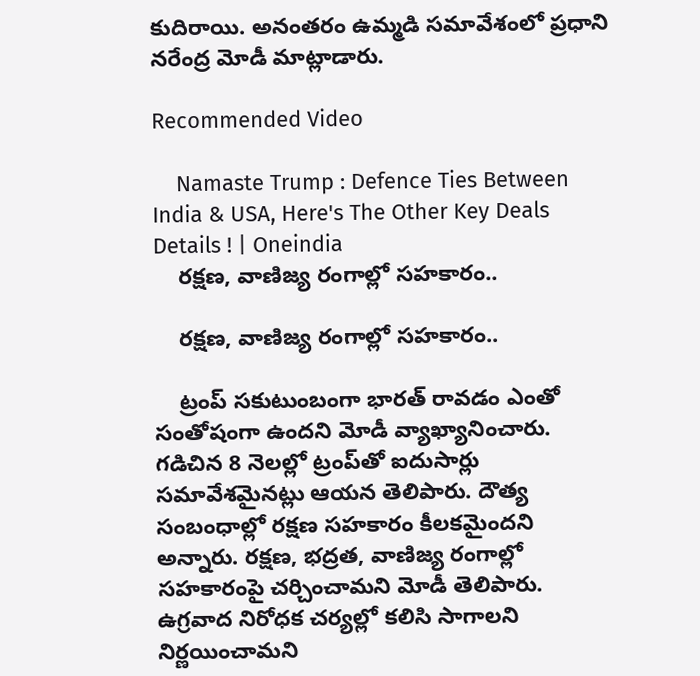కుదిరాయి. అనంతరం ఉమ్మడి సమావేశంలో ప్రధాని నరేంద్ర మోడీ మాట్లాడారు.

Recommended Video

    Namaste Trump : Defence Ties Between India & USA, Here's The Other Key Deals Details ! | Oneindia
    రక్షణ, వాణిజ్య రంగాల్లో సహకారం..

    రక్షణ, వాణిజ్య రంగాల్లో సహకారం..

    ట్రంప్ సకుటుంబంగా భారత్ రావడం ఎంతో సంతోషంగా ఉందని మోడీ వ్యాఖ్యానించారు. గడిచిన 8 నెలల్లో ట్రంప్‌తో ఐదుసార్లు సమావేశమైనట్లు ఆయన తెలిపారు. దౌత్య సంబంధాల్లో రక్షణ సహకారం కీలకమైందని అన్నారు. రక్షణ, భద్రత, వాణిజ్య రంగాల్లో సహకారంపై చర్చించామని మోడీ తెలిపారు. ఉగ్రవాద నిరోధక చర్యల్లో కలిసి సాగాలని నిర్ణయించామని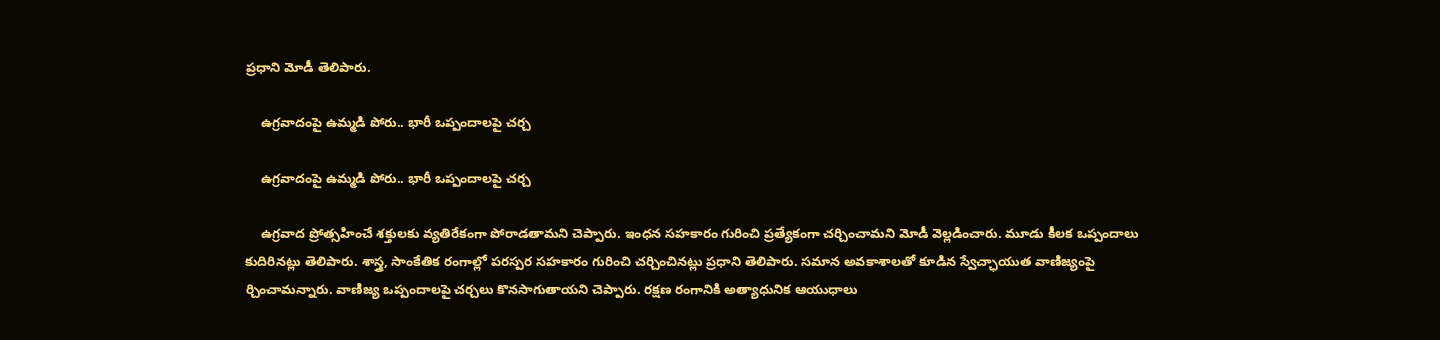ప్రధాని మోడీ తెలిపారు.

    ఉగ్రవాదంపై ఉమ్మడి పోరు.. భారీ ఒప్పందాలపై చర్చ

    ఉగ్రవాదంపై ఉమ్మడి పోరు.. భారీ ఒప్పందాలపై చర్చ

    ఉగ్రవాద ప్రోత్సహించే శక్తులకు వ్యతిరేకంగా పోరాడతామని చెప్పారు. ఇంధన సహకారం గురించి ప్రత్యేకంగా చర్చించామని మోడీ వెల్లడించారు. మూడు కీలక ఒప్పందాలు కుదిరినట్లు తెలిపారు. శాస్త్ర, సాంకేతిక రంగాల్లో పరస్పర సహకారం గురించి చర్చించినట్లు ప్రధాని తెలిపారు. సమాన అవకాశాలతో కూడిన స్వేచ్ఛాయుత వాణిజ్యంపై ర్చించామన్నారు. వాణిజ్య ఒప్పందాలపై చర్చలు కొనసాగుతాయని చెప్పారు. రక్షణ రంగానికి అత్యాధునిక ఆయుధాలు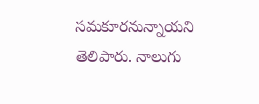సమకూరనున్నాయని తెలిపారు. నాలుగు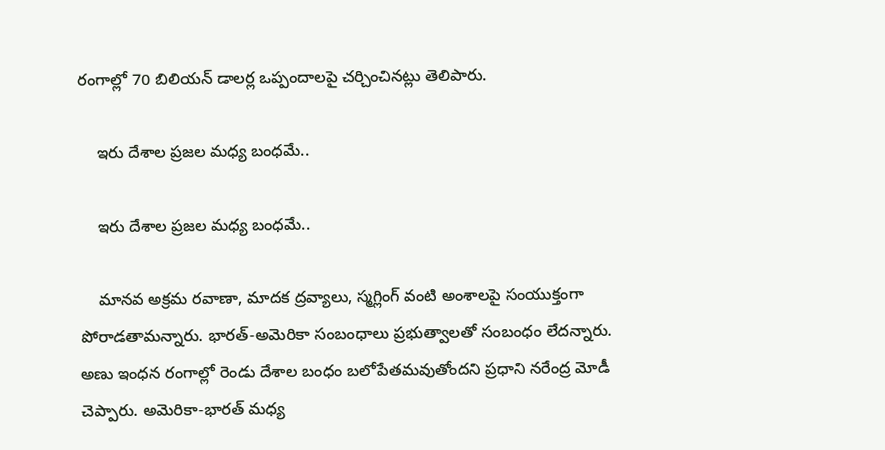రంగాల్లో 70 బిలియన్ డాలర్ల ఒప్పందాలపై చర్చించినట్లు తెలిపారు.

    ఇరు దేశాల ప్రజల మధ్య బంధమే..

    ఇరు దేశాల ప్రజల మధ్య బంధమే..

    మానవ అక్రమ రవాణా, మాదక ద్రవ్యాలు, స్మగ్లింగ్ వంటి అంశాలపై సంయుక్తంగా పోరాడతామన్నారు. భారత్-అమెరికా సంబంధాలు ప్రభుత్వాలతో సంబంధం లేదన్నారు. అణు ఇంధన రంగాల్లో రెండు దేశాల బంధం బలోపేతమవుతోందని ప్రధాని నరేంద్ర మోడీ చెప్పారు. అమెరికా-భారత్ మధ్య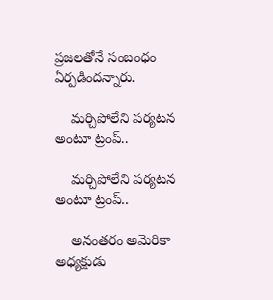ప్రజలతోనే సంబంధం ఏర్పడిందన్నారు.

    మర్చిపోలేని పర్యటన అంటూ ట్రంప్..

    మర్చిపోలేని పర్యటన అంటూ ట్రంప్..

    అనంతరం అమెరికా అధ్యక్షుడు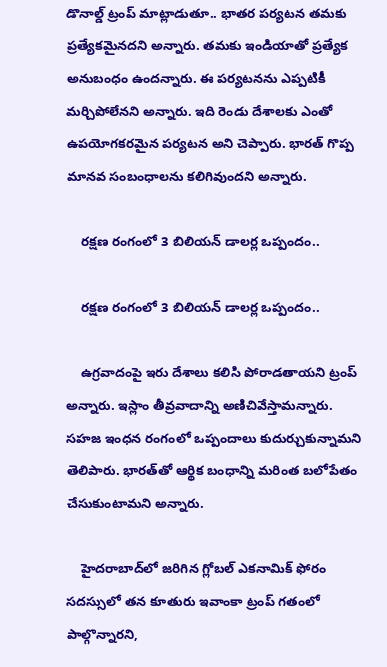డొనాల్డ్ ట్రంప్ మాట్లాడుతూ.. భాతర పర్యటన తమకు ప్రత్యేకమైనదని అన్నారు. తమకు ఇండియాతో ప్రత్యేక అనుబంధం ఉందన్నారు. ఈ పర్యటనను ఎప్పటికీ మర్చిపోలేనని అన్నారు. ఇది రెండు దేశాలకు ఎంతో ఉపయోగకరమైన పర్యటన అని చెప్పారు. భారత్ గొప్ప మానవ సంబంధాలను కలిగివుందని అన్నారు.

    రక్షణ రంగంలో 3 బిలియన్ డాలర్ల ఒప్పందం..

    రక్షణ రంగంలో 3 బిలియన్ డాలర్ల ఒప్పందం..

    ఉగ్రవాదంపై ఇరు దేశాలు కలిసి పోరాడతాయని ట్రంప్ అన్నారు. ఇస్లాం తీవ్రవాదాన్ని అణిచివేస్తామన్నారు. సహజ ఇంధన రంగంలో ఒప్పందాలు కుదుర్చుకున్నామని తెలిపారు. భారత్‌తో ఆర్థిక బంధాన్ని మరింత బలోపేతం చేసుకుంటామని అన్నారు.

    హైదరాబాద్‌లో జరిగిన గ్లోబల్ ఎకనామిక్ ఫోరం సదస్సులో తన కూతురు ఇవాంకా ట్రంప్ గతంలో పాల్గొన్నారని,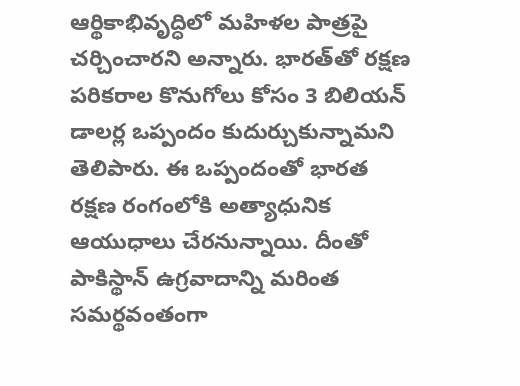ఆర్థికాభివృద్ధిలో మహిళల పాత్రపై చర్చించారని అన్నారు. భారత్‌తో రక్షణ పరికరాల కొనుగోలు కోసం 3 బిలియన్ డాలర్ల ఒప్పందం కుదుర్చుకున్నామని తెలిపారు. ఈ ఒప్పందంతో భారత రక్షణ రంగంలోకి అత్యాధునిక ఆయుధాలు చేరనున్నాయి. దీంతో పాకిస్థాన్ ఉగ్రవాదాన్ని మరింత సమర్థవంతంగా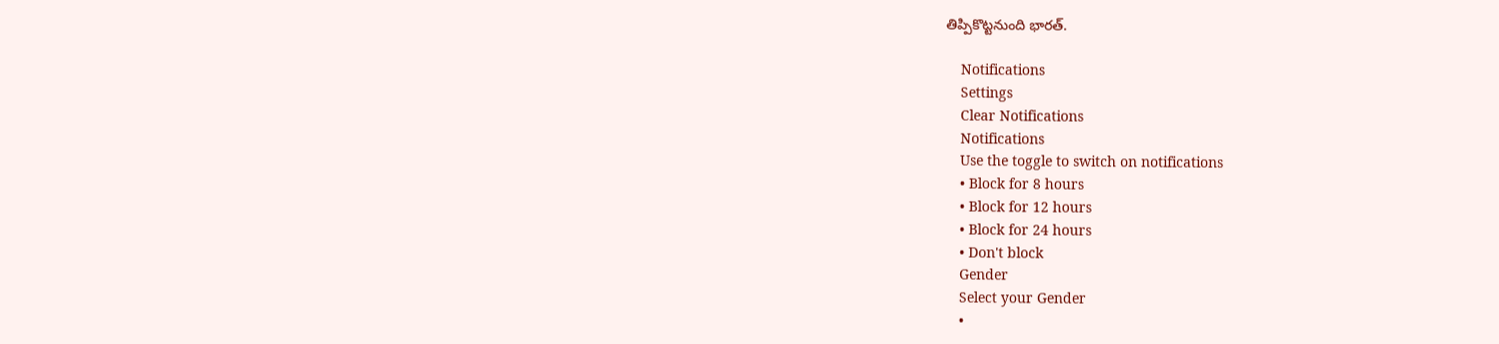తిప్పికొట్టనుంది భారత్.

    Notifications
    Settings
    Clear Notifications
    Notifications
    Use the toggle to switch on notifications
    • Block for 8 hours
    • Block for 12 hours
    • Block for 24 hours
    • Don't block
    Gender
    Select your Gender
    •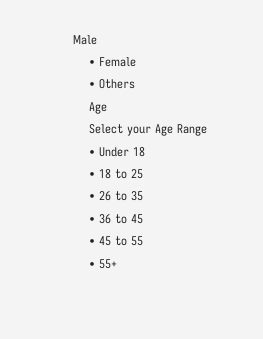Male
    • Female
    • Others
    Age
    Select your Age Range
    • Under 18
    • 18 to 25
    • 26 to 35
    • 36 to 45
    • 45 to 55
    • 55+